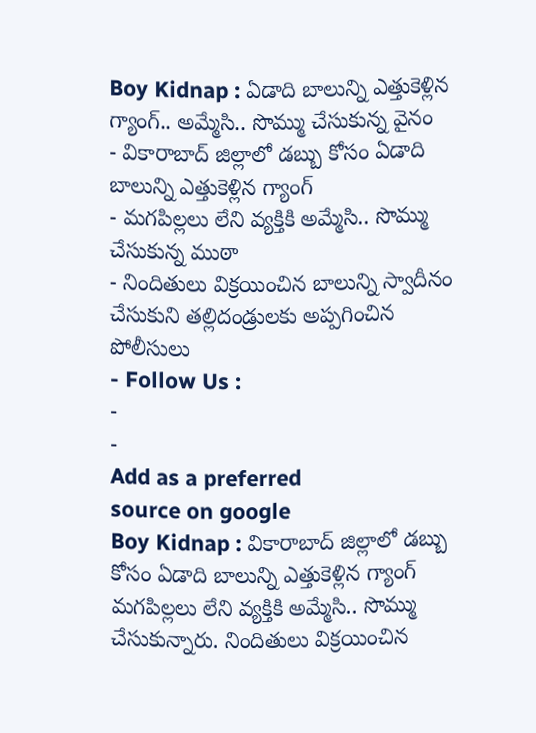Boy Kidnap : ఏడాది బాలున్ని ఎత్తుకెళ్లిన గ్యాంగ్.. అమ్మేసి.. సొమ్ము చేసుకున్న వైనం
- వికారాబాద్ జిల్లాలో డబ్బు కోసం ఏడాది బాలున్ని ఎత్తుకెళ్లిన గ్యాంగ్
- మగపిల్లలు లేని వ్యక్తికి అమ్మేసి.. సొమ్ము చేసుకున్న ముఠా
- నిందితులు విక్రయించిన బాలున్ని స్వాదీనం చేసుకుని తల్లిదండ్రులకు అప్పగించిన పోలీసులు
- Follow Us :
-
-
Add as a preferred
source on google
Boy Kidnap : వికారాబాద్ జిల్లాలో డబ్బు కోసం ఏడాది బాలున్ని ఎత్తుకెళ్లిన గ్యాంగ్ మగపిల్లలు లేని వ్యక్తికి అమ్మేసి.. సొమ్ము చేసుకున్నారు. నిందితులు విక్రయించిన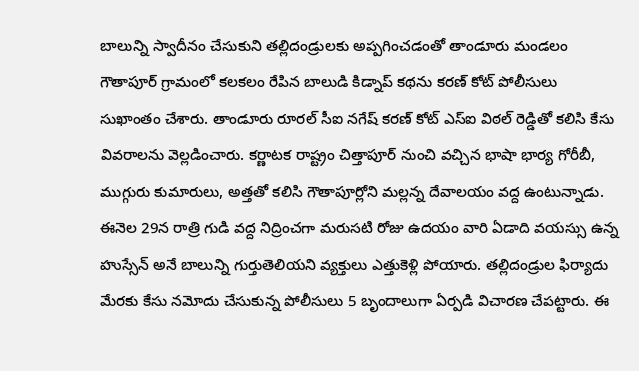బాలున్ని స్వాదీనం చేసుకుని తల్లిదండ్రులకు అప్పగించడంతో తాండూరు మండలం గౌతాపూర్ గ్రామంలో కలకలం రేపిన బాలుడి కిడ్నాప్ కథను కరణ్ కోట్ పోలీసులు సుఖాంతం చేశారు. తాండూరు రూరల్ సీఐ నగేష్ కరణ్ కోట్ ఎస్ఐ విఠల్ రెడ్డితో కలిసి కేసు వివరాలను వెల్లడించారు. కర్ణాటక రాష్ట్రం చిత్తాపూర్ నుంచి వచ్చిన భాషా భార్య గోరీబీ, ముగ్గురు కుమారులు, అత్తతో కలిసి గౌతాపూర్లోని మల్లన్న దేవాలయం వద్ద ఉంటున్నాడు. ఈనెల 29న రాత్రి గుడి వద్ద నిద్రించగా మరుసటి రోజు ఉదయం వారి ఏడాది వయస్సు ఉన్న హుస్సేన్ అనే బాలున్ని గుర్తుతెలియని వ్యక్తులు ఎత్తుకెళ్లి పోయారు. తల్లిదండ్రుల ఫిర్యాదు మేరకు కేసు నమోదు చేసుకున్న పోలీసులు 5 బృందాలుగా ఏర్పడి విచారణ చేపట్టారు. ఈ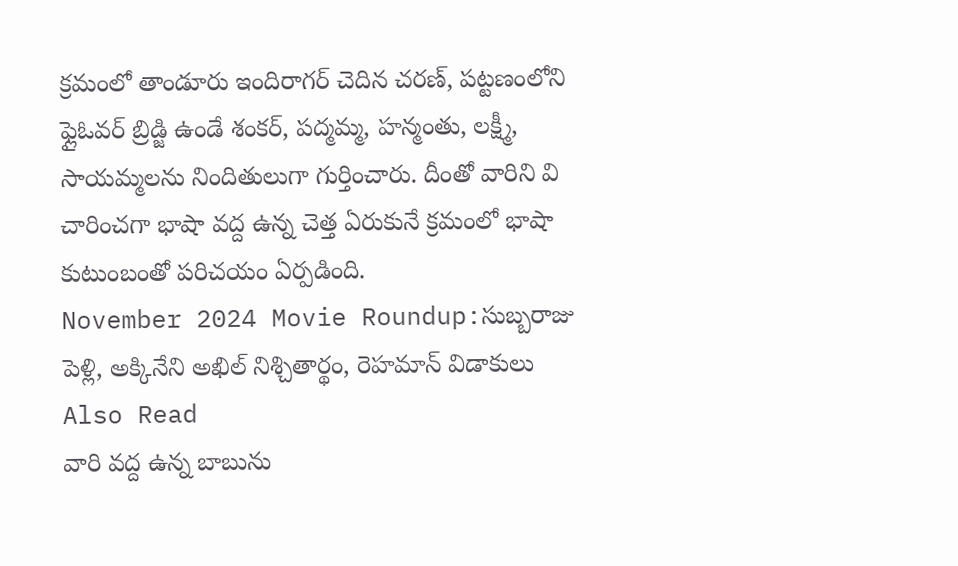క్రమంలో తాండూరు ఇందిరాగర్ చెదిన చరణ్, పట్టణంలోని ఫ్లైఓవర్ బ్రిడ్జి ఉండే శంకర్, పద్మమ్మ, హన్మంతు, లక్ష్మీ, సాయమ్మలను నిందితులుగా గుర్తించారు. దీంతో వారిని వి చారించగా భాషా వద్ద ఉన్న చెత్త ఏరుకునే క్రమంలో భాషా కుటుంబంతో పరిచయం ఏర్పడింది.
November 2024 Movie Roundup:సుబ్బరాజు పెళ్లి, అక్కినేని అఖిల్ నిశ్చితార్థం, రెహమాన్ విడాకులు
Also Read
వారి వద్ద ఉన్న బాబును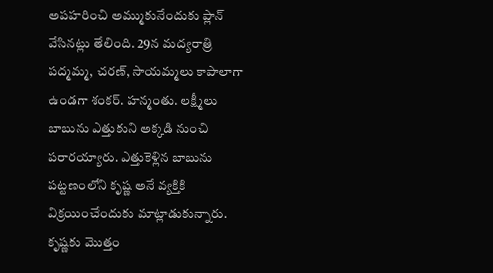అపహరించి అమ్ముకునేందుకు ప్లాన్ వేసినట్లు తేలింది. 29న మద్యరాత్రి పద్మమ్మ, చరణ్, సాయమ్మలు కాపాలాగా ఉండగా శంకర్. హన్మంతు. లక్ష్మీలు బాబును ఎత్తుకుని అక్కడి నుంచి పరారయ్యారు. ఎత్తుకెళ్లిన బాబును పట్టణంలోని కృష్ణ అనే వ్యక్తికి విక్రయించేందుకు మాట్లాడుకున్నారు. కృష్ణకు మొత్తం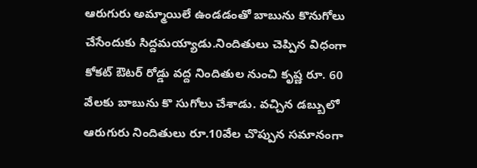ఆరుగురు అమ్మాయిలే ఉండడంతో బాబును కొనుగోలు చేసేందుకు సిద్దమయ్యాడు.నిందితులు చెప్పిన విధంగా కోకట్ ఔటర్ రోడ్డు వద్ద నిందితుల నుంచి కృష్ణ రూ. 60 వేలకు బాబును కొ సుగోలు చేశాడు. వచ్చిన డబ్బులో ఆరుగురు నిందితులు రూ.10వేల చొప్పున సమానంగా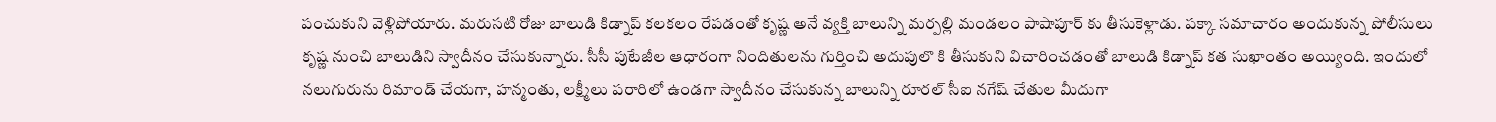పంచుకుని వెళ్లిపోయారు. మరుసటి రోజు బాలుడి కిడ్నాప్ కలకలం రేపడంతో కృష్ణ అనే వ్యక్తి బాలున్ని మర్పల్లి మండలం పాషాపూర్ కు తీసుకెళ్లాడు. పక్కా సమాచారం అందుకున్న పోలీసులు కృష్ణ నుంచి బాలుడిని స్వాదీనం చేసుకున్నారు. సీసీ పుటేజీల ఆధారంగా నిందితులను గుర్తించి అదుపులొ కి తీసుకుని విచారించడంతో బాలుడి కిడ్నాప్ కత సుఖాంతం అయ్యింది. ఇందులో నలుగురును రిమాండ్ చేయగా, హన్మంతు, లక్ష్మీలు పరారిలో ఉండగా స్వాదీనం చేసుకున్న బాలున్ని రూరల్ సీఐ నగేష్ చేతుల మీదుగా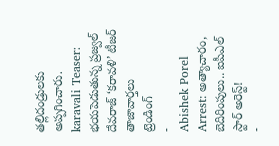తల్లిదండ్రులకు అప్పగించారు.
karavali Teaser: భయపెడుతున్న ప్రజ్వల్ దేవరాజ్ ‘కరావళి’ టీజర్
తాజావార్తలు
ట్రెండింగ్
-
Abishek Porel Arrest: అత్యాచారం, బెదిరింపులు.. ఐపీఎల్ స్టార్ అరెస్ట్!
-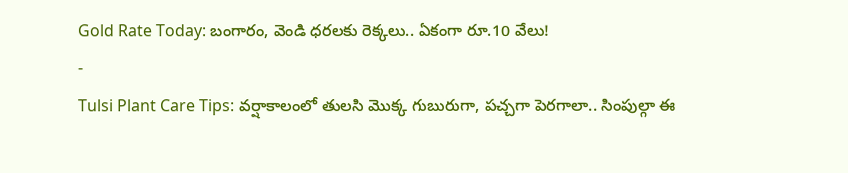Gold Rate Today: బంగారం, వెండి ధరలకు రెక్కలు.. ఏకంగా రూ.10 వేలు!
-
Tulsi Plant Care Tips: వర్షాకాలంలో తులసి మొక్క గుబురుగా, పచ్చగా పెరగాలా.. సింపుల్గా ఈ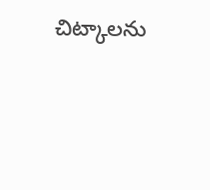చిట్కాలను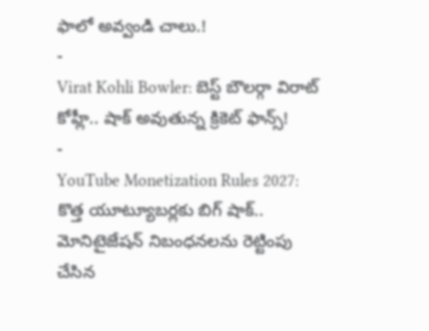ఫాలో అవ్వండి చాలు.!
-
Virat Kohli Bowler: బెస్ట్ బౌలర్గా విరాట్ కోహ్లీ.. షాక్ అవుతున్న క్రికెట్ ఫాన్స్!
-
YouTube Monetization Rules 2027: కొత్త యూట్యూబర్లకు బిగ్ షాక్.. మోనిటైజేషన్ నిబంధనలను రెట్టింపు చేసిన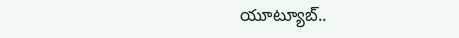యూట్యూబ్..